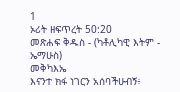1
ኦሪት ዘፍጥረት 50:20
መጽሐፍ ቅዱስ - (ካቶሊካዊ እትም - ኤማሁስ)
መቅካእኤ
እናንተ ክፋ ነገርን አሰባችሁብኝ፥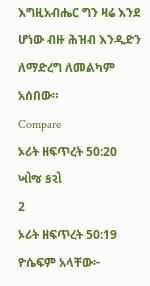እግዚአብሔር ግን ዛሬ እንደ ሆነው ብዙ ሕዝብ እንዲድን ለማድረግ ለመልካም አሰበው።
Compare
ኦሪት ዘፍጥረት 50:20 ખોજ કરો
2
ኦሪት ዘፍጥረት 50:19
ዮሴፍም አላቸው፦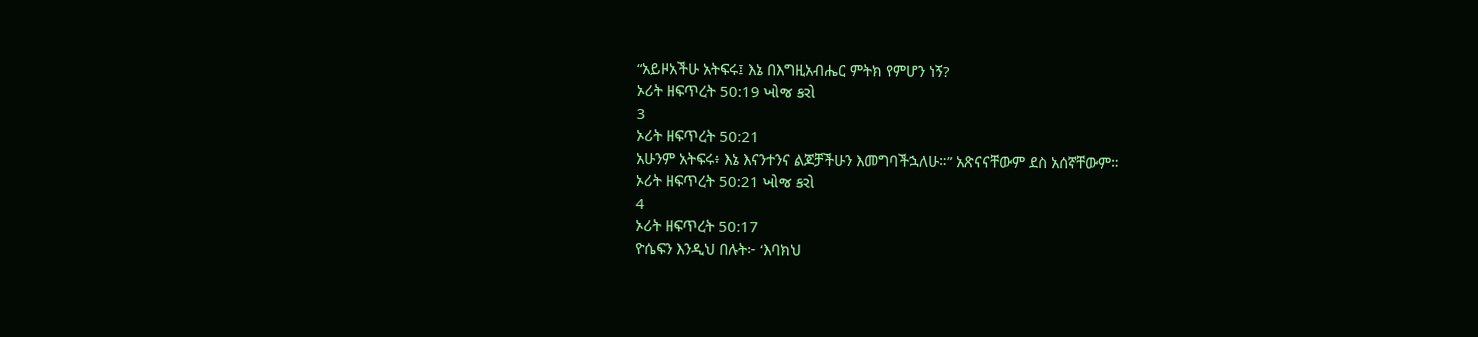“አይዞአችሁ አትፍሩ፤ እኔ በእግዚአብሔር ምትክ የምሆን ነኝ?
ኦሪት ዘፍጥረት 50:19 ખોજ કરો
3
ኦሪት ዘፍጥረት 50:21
አሁንም አትፍሩ፥ እኔ እናንተንና ልጆቻችሁን እመግባችኋለሁ።” አጽናናቸውም ደስ አሰኛቸውም።
ኦሪት ዘፍጥረት 50:21 ખોજ કરો
4
ኦሪት ዘፍጥረት 50:17
ዮሴፍን እንዲህ በሉት፦ ‘እባክህ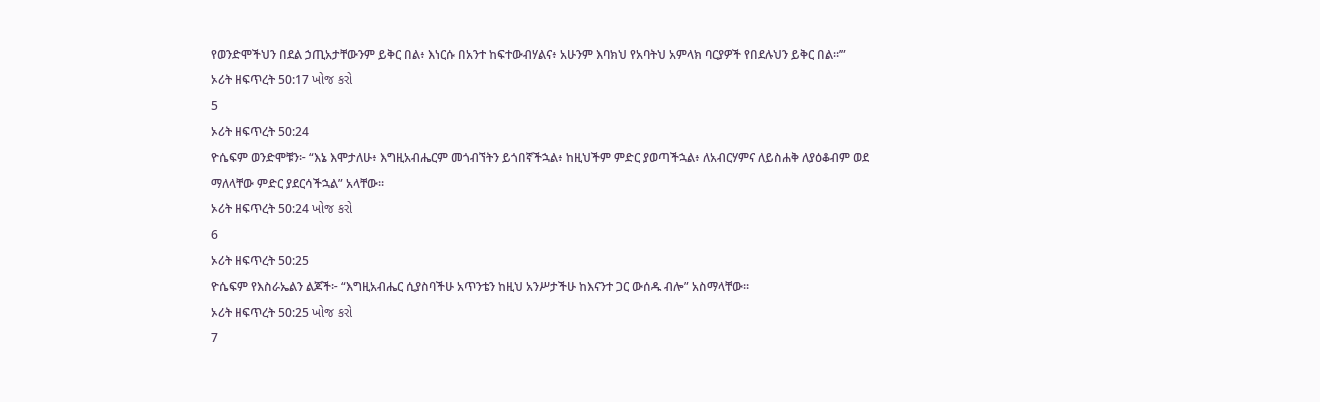የወንድሞችህን በደል ኃጢአታቸውንም ይቅር በል፥ እነርሱ በአንተ ከፍተውብሃልና፥ አሁንም እባክህ የአባትህ አምላክ ባርያዎች የበደሉህን ይቅር በል።’”
ኦሪት ዘፍጥረት 50:17 ખોજ કરો
5
ኦሪት ዘፍጥረት 50:24
ዮሴፍም ወንድሞቹን፦ “እኔ እሞታለሁ፥ እግዚአብሔርም መጎብኘትን ይጎበኛችኋል፥ ከዚህችም ምድር ያወጣችኋል፥ ለአብርሃምና ለይስሐቅ ለያዕቆብም ወደ ማለላቸው ምድር ያደርሳችኋል” አላቸው።
ኦሪት ዘፍጥረት 50:24 ખોજ કરો
6
ኦሪት ዘፍጥረት 50:25
ዮሴፍም የእስራኤልን ልጆች፦ “እግዚአብሔር ሲያስባችሁ አጥንቴን ከዚህ አንሥታችሁ ከእናንተ ጋር ውሰዱ ብሎ” አስማላቸው።
ኦሪት ዘፍጥረት 50:25 ખોજ કરો
7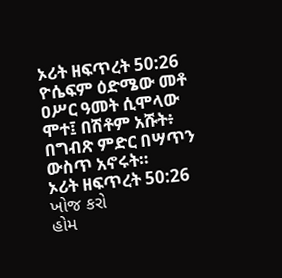ኦሪት ዘፍጥረት 50:26
ዮሴፍም ዕድሜው መቶ ዐሥር ዓመት ሲሞላው ሞተ፤ በሽቶም አሹት፥ በግብጽ ምድር በሣጥን ውስጥ አኖሩት።
ኦሪት ዘፍጥረት 50:26 ખોજ કરો
હોમ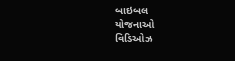બાઇબલ
યોજનાઓ
વિડિઓઝ